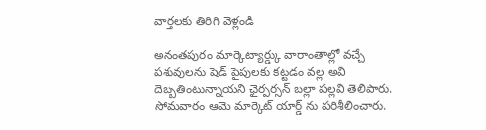వార్తలకు తిరిగి వెళ్లండి

అనంతపురం మార్కెట్యార్డ్కు వారాంతాల్లో వచ్చే పశువులను షెడ్ పైపులకు కట్టడం వల్ల అవి దెబ్బతింటున్నాయని ఛైర్పర్సన్ బల్లా పల్లవి తెలిపారు. సోమవారం ఆమె మార్కెట్ యార్డ్ ను పరిశీలించారు.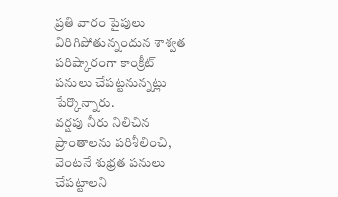ప్రతి వారం పైపులు విరిగిపోతున్నందున శాశ్వత పరిష్కారంగా కాంక్రీట్ పనులు చేపట్టనున్నట్లు పేర్కొన్నారు.
వర్షపు నీరు నిలిచిన ప్రాంతాలను పరిశీలించి, వెంటనే శుభ్రత పనులు చేపట్టాలని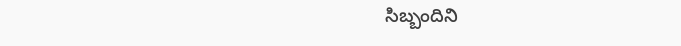సిబ్బందిని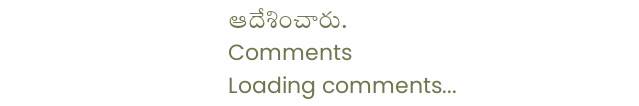ఆదేశించారు.
Comments
Loading comments...